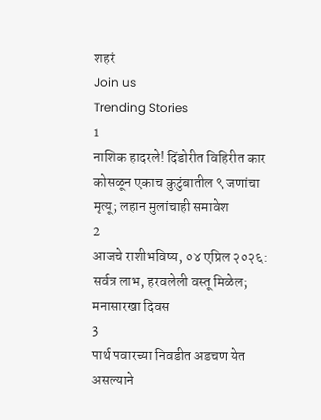शहरं
Join us
Trending Stories
1
नाशिक हादरले! दिंडोरीत विहिरीत कार कोसळून एकाच कुटुंबातील ९ जणांचा मृत्यू; लहान मुलांचाही समावेश
2
आजचे राशीभविष्य, ०४ एप्रिल २०२६: सर्वत्र लाभ, हरवलेली वस्तू मिळेल; मनासारखा दिवस
3
पार्थ पवारच्या निवडीत अडचण येत असल्याने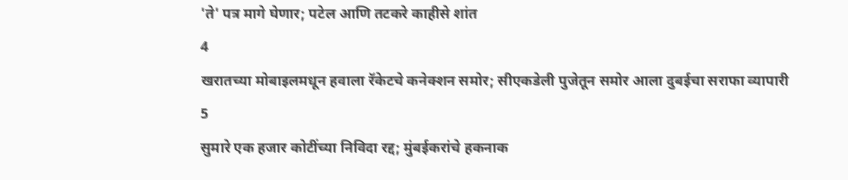'ते' पत्र मागे घेणार; पटेल आणि तटकरे काहीसे शांत
4
खरातच्या मोबाइलमधून हवाला रॅकेटचे कनेक्शन समोर; सीएकडेली पुजेतून समोर आला दुबईचा सराफा व्यापारी
5
सुमारे एक हजार कोटींच्या निविदा रद्द; मुंबईकरांचे हकनाक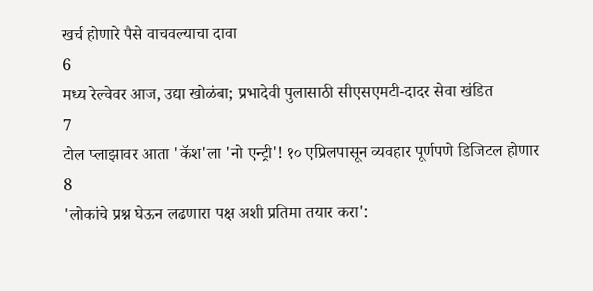खर्च होणारे पैसे वाचवल्याचा दावा
6
मध्य रेल्वेवर आज, उद्या खोळंबा; प्रभादेवी पुलासाठी सीएसएमटी-दादर सेवा खंडित
7
टोल प्लाझावर आता 'कॅश'ला 'नो एन्ट्री'! १० एप्रिलपासून व्यवहार पूर्णपणे डिजिटल होणार
8
'लोकांचे प्रश्न घेऊन लढणारा पक्ष अशी प्रतिमा तयार करा':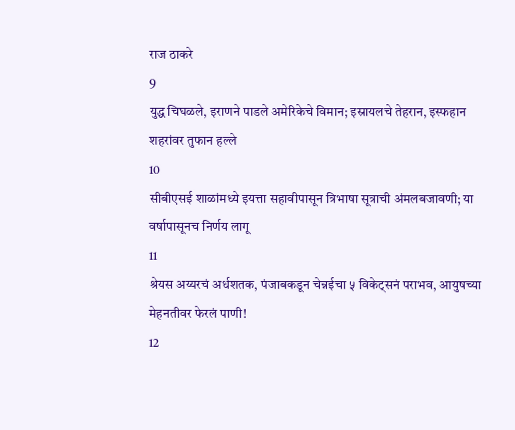राज ठाकरे
9
युद्ध चिघळले, इराणने पाडले अमेरिकेचे विमान; इस्रायलचे तेहरान, इस्फहान शहरांवर तुफान हल्ले
10
सीबीएसई शाळांमध्ये इयत्ता सहावीपासून त्रिभाषा सूत्राची अंमलबजावणी; या वर्षापासूनच निर्णय लागू
11
श्रेयस अय्यरचं अर्धशतक, पंजाबकडून चेन्नईचा ५ विकेट्सनं पराभव, आयुषच्या मेहनतीवर फेरलं पाणी!
12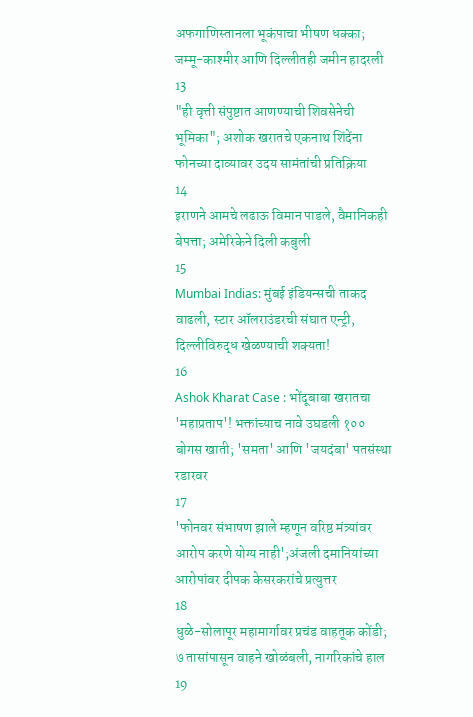अफगाणिस्तानला भूकंपाचा भीषण धक्का; जम्मू-काश्मीर आणि दिल्लीतही जमीन हादरली
13
"ही वृत्ती संपुष्टात आणण्याची शिवसेनेची भूमिका"; अशोक खरातचे एकनाथ शिंदेंना फोनच्या दाव्यावर उदय सामंतांची प्रतिक्रिया
14
इराणने आमचे लढाऊ विमान पाडले, वैमानिकही बेपत्ता; अमेरिकेने दिली कबुली
15
Mumbai Indias: मुंबई इंडियन्सची ताकद वाढली, स्टार ऑलराउंडरची संघात एन्ट्री, दिल्लीविरुद्ध खेळण्याची शक्यता!
16
Ashok Kharat Case : भोंदूबाबा खरातचा 'महाप्रताप'! भक्तांच्याच नावे उघडली १०० बोगस खाती; 'समता' आणि 'जयदंबा' पतसंस्था रडारवर
17
'फोनवर संभाषण झाले म्हणून वरिष्ठ मंत्र्यांवर आरोप करणे योग्य नाही';अंजली दमानियांच्या आरोपांवर दीपक केसरकरांचे प्रत्युत्तर
18
धुळे-सोलापूर महामार्गावर प्रचंड वाहतूक कोंडी; ७ तासांपासून वाहने खोळंबली, नागरिकांचे हाल
19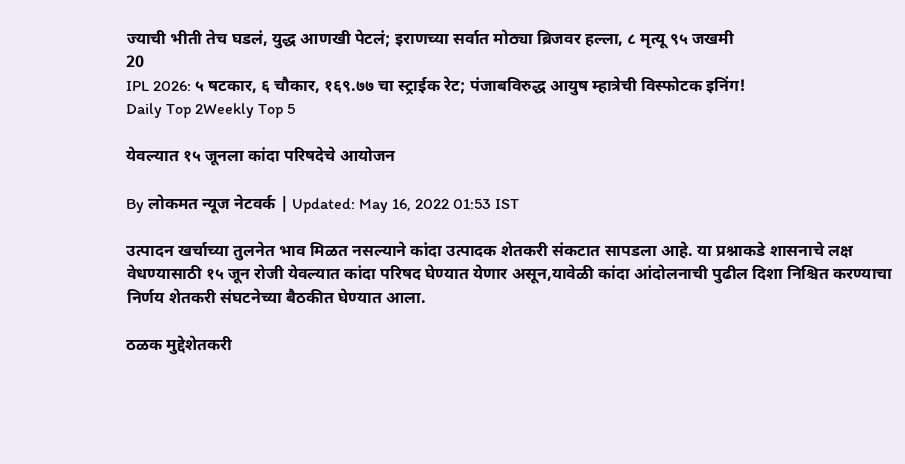ज्याची भीती तेच घडलं, युद्ध आणखी पेटलं; इराणच्या सर्वात मोठ्या ब्रिजवर हल्ला, ८ मृत्यू ९५ जखमी
20
IPL 2026: ५ षटकार, ६ चौकार, १६९.७७ चा स्ट्राईक रेट; पंजाबविरुद्ध आयुष म्हात्रेची विस्फोटक इनिंग!
Daily Top 2Weekly Top 5

येवल्यात १५ जूनला कांदा परिषदेचे आयोजन

By लोकमत न्यूज नेटवर्क | Updated: May 16, 2022 01:53 IST

उत्पादन खर्चाच्या तुलनेत भाव मिळत नसल्याने कांदा उत्पादक शेतकरी संकटात सापडला आहे. या प्रश्नाकडे शासनाचे लक्ष वेधण्यासाठी १५ जून रोजी येवल्यात कांदा परिषद घेण्यात येणार असून,यावेळी कांदा आंदोलनाची पुढील दिशा निश्चित करण्याचा निर्णय शेतकरी संघटनेच्या बैठकीत घेण्यात आला.

ठळक मुद्देशेतकरी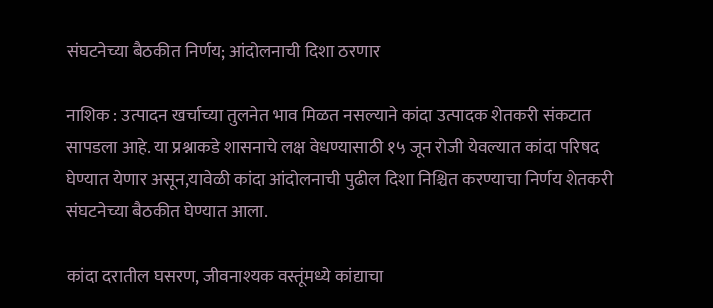संघटनेच्या बैठकीत निर्णय; आंदोलनाची दिशा ठरणार

नाशिक : उत्पादन खर्चाच्या तुलनेत भाव मिळत नसल्याने कांदा उत्पादक शेतकरी संकटात सापडला आहे. या प्रश्नाकडे शासनाचे लक्ष वेधण्यासाठी १५ जून रोजी येवल्यात कांदा परिषद घेण्यात येणार असून,यावेळी कांदा आंदोलनाची पुढील दिशा निश्चित करण्याचा निर्णय शेतकरी संघटनेच्या बैठकीत घेण्यात आला.

कांदा दरातील घसरण, जीवनाश्यक वस्तूंमध्ये कांद्याचा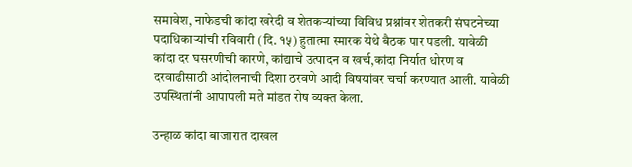समावेश, नाफेडची कांदा खरेदी व शेतकऱ्यांच्या विविध प्रश्नांवर शेतकरी संघटनेच्या पदाधिकाऱ्यांची रविवारी (दि. १५) हुतात्मा स्मारक येथे बैठक पार पडली. यावेळी कांदा दर घसरणीची कारणे, कांद्याचे उत्पादन व खर्च,कांदा निर्यात धोरण व दरवाढीसाठी आंदोलनाची दिशा ठरवणे आदी विषयांवर चर्चा करण्यात आली. यावेळी उपस्थितांनी आपापली मते मांडत रोष व्यक्त केला.

उन्हाळ कांदा बाजारात दाखल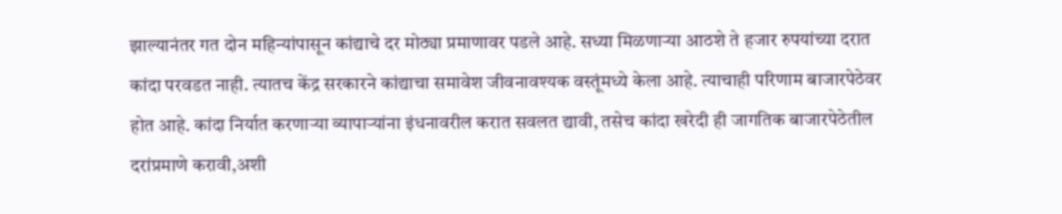झाल्यानंतर गत दोन महिन्यांपासून कांद्याचे दर मोठ्या प्रमाणावर पडले आहे. सध्या मिळणाऱ्या आठशे ते हजार रुपयांच्या दरात कांदा परवडत नाही. त्यातच केंद्र सरकारने कांद्याचा समावेश जीवनावश्यक वस्तूंमध्ये केला आहे. त्याचाही परिणाम बाजारपेठेवर होत आहे. कांदा निर्यात करणाऱ्या व्यापाऱ्यांना इंधनावरील करात सवलत द्यावी, तसेच कांदा खरेदी ही जागतिक बाजारपेठेतील दरांप्रमाणे करावी,अशी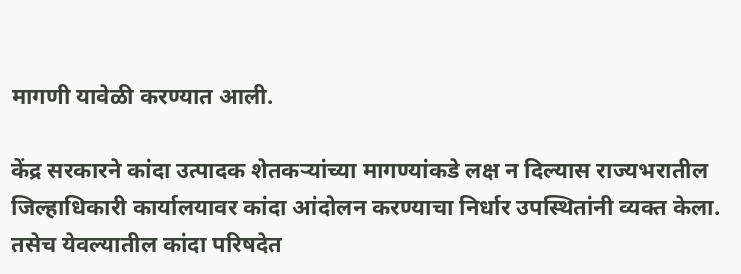मागणी यावेळी करण्यात आली.

केंद्र सरकारने कांदा उत्पादक शेतकऱ्यांच्या मागण्यांकडे लक्ष न दिल्यास राज्यभरातील जिल्हाधिकारी कार्यालयावर कांदा आंदोलन करण्याचा निर्धार उपस्थितांनी व्यक्त केला. तसेच येवल्यातील कांदा परिषदेत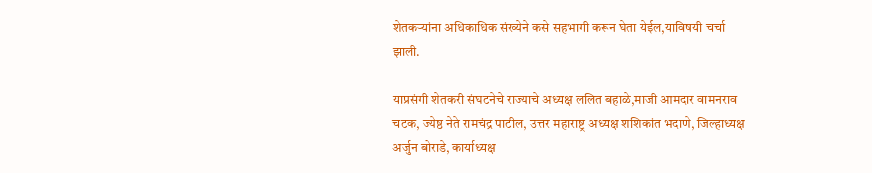शेतकऱ्यांना अधिकाधिक संख्येने कसे सहभागी करून घेता येईल,याविषयी चर्चा झाली.

याप्रसंगी शेतकरी संघटनेचे राज्याचे अध्यक्ष ललित बहाळे,माजी आमदार वामनराव चटक, ज्येष्ठ नेते रामचंद्र पाटील, उत्तर महाराष्ट्र अध्यक्ष शशिकांत भदाणे, जिल्हाध्यक्ष अर्जुन बोराडे, कार्याध्यक्ष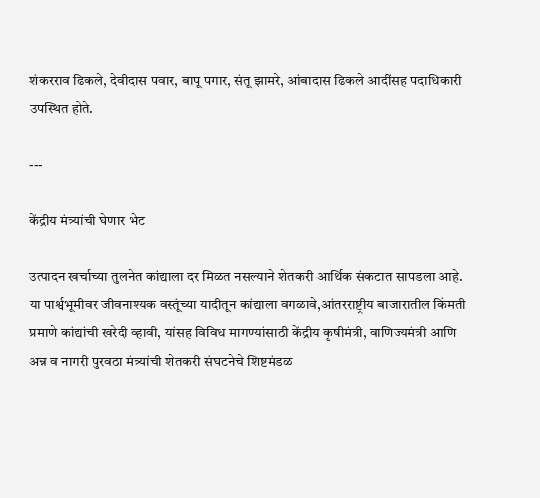शंकरराव ढिकले, देवीदास पवार, बापू पगार, संतू झामरे, आंबादास ढिकले आदींसह पदाधिकारी उपस्थित होते.

---

केंद्रीय मंत्र्यांची घेणार भेट

उत्पादन खर्चाच्या तुलनेत कांद्याला दर मिळत नसल्याने शेतकरी आर्थिक संकटात सापडला आहे. या पार्श्वभूमीवर जीवनाश्यक वस्तूंच्या यादीतून कांद्याला वगळावे,आंतरराष्ट्रीय बाजारातील किंमती प्रमाणे कांद्यांची खरेदी व्हावी, यांसह विविध मागण्यांसाठी केंद्रीय कृषीमंत्री, वाणिज्यमंत्री आणि अन्न व नागरी पुरवठा मंत्र्यांची शेतकरी संघटनेचे शिष्टमंडळ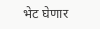भेट घेणार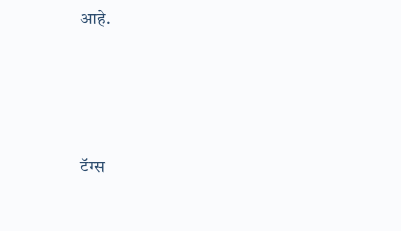आहे.





टॅग्स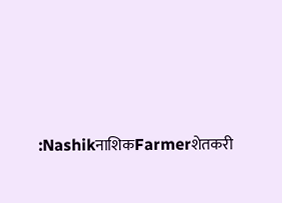:NashikनाशिकFarmerशेतकरी